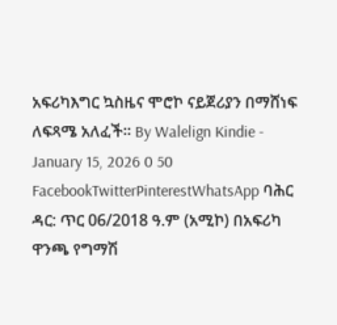አፍሪካእግር ኳስዜና ሞሮኮ ናይጀሪያን በማሸነፍ ለፍጻሜ አለፈች። By Walelign Kindie - January 15, 2026 0 50 FacebookTwitterPinterestWhatsApp ባሕር ዳር: ጥር 06/2018 ዓ.ም (አሚኮ) በአፍሪካ ዋንጫ የግማሽ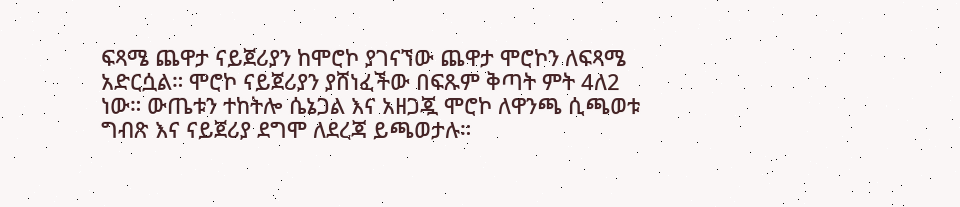ፍጻሜ ጨዋታ ናይጀሪያን ከሞሮኮ ያገናኘው ጨዋታ ሞሮኮን ለፍጻሜ አድርሷል። ሞሮኮ ናይጀሪያን ያሸነፈችው በፍጹም ቅጣት ምት 4ለ2 ነው። ውጤቱን ተከትሎ ሴኔጋል እና አዘጋጇ ሞሮኮ ለዋንጫ ሲጫወቱ ግብጽ እና ናይጀሪያ ደግሞ ለደረጃ ይጫወታሉ።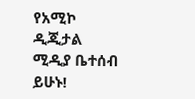የአሚኮ ዲጂታል ሚዲያ ቤተሰብ ይሁኑ!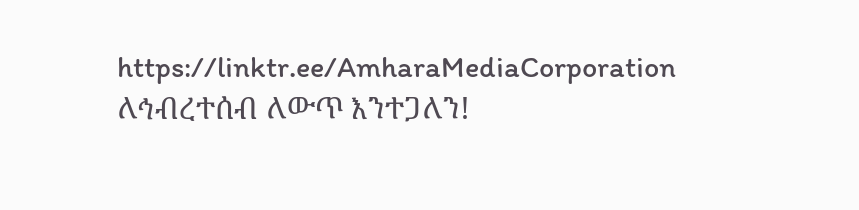https://linktr.ee/AmharaMediaCorporation ለኅብረተሰብ ለውጥ እንተጋለን!